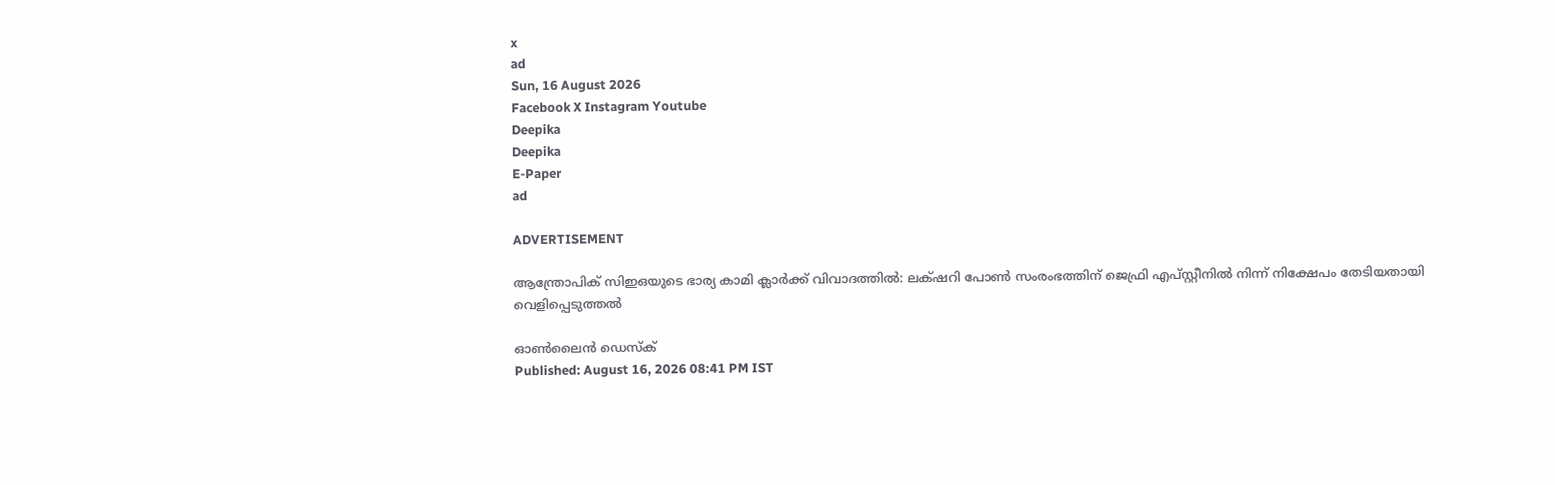x
ad
Sun, 16 August 2026
Facebook X Instagram Youtube
Deepika
Deepika
E-Paper
ad

ADVERTISEMENT

ആന്ത്രോപിക് സിഇഒയുടെ ഭാര്യ കാമി ക്ലാർക്ക് വിവാദത്തിൽ: ലക്‌ഷറി പോൺ സംരംഭത്തിന് ജെഫ്രി എപ്സ്റ്റീനിൽ നിന്ന് നിക്ഷേപം തേടിയതായി വെളിപ്പെടുത്തൽ

ഓൺലൈൻ ഡെസ്ക്
Published: August 16, 2026 08:41 PM IST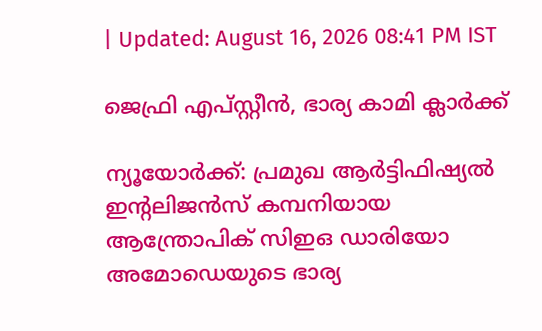| Updated: August 16, 2026 08:41 PM IST

ജെഫ്രി എപ്സ്റ്റീൻ, ഭാര്യ കാമി ക്ലാർക്ക്

ന്യൂയോർക്ക്: പ്രമുഖ ആർട്ടിഫിഷ്യൽ ഇന്‍റലിജൻസ് കമ്പനിയായ ആന്ത്രോപിക് സിഇഒ ഡാരിയോ അമോഡെയുടെ ഭാര്യ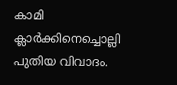കാമി ക്ലാർക്കിനെച്ചൊല്ലി പുതിയ വിവാദം.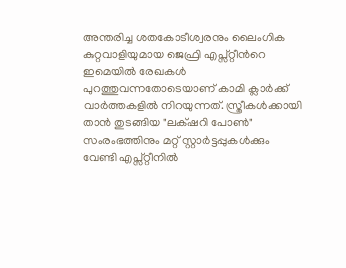അന്തരിച്ച ശതകോടീശ്വരനും ലൈംഗിക കുറ്റവാളിയുമായ ജെഫ്രി എപ്സ്റ്റീന്‍റെ ഇമെയിൽ രേഖകൾ പുറത്തുവന്നതോടെയാണ് കാമി ക്ലാർക്ക് വാർത്തകളിൽ നിറയുന്നത്. സ്ത്രീകൾക്കായി താൻ തുടങ്ങിയ "ലക്‌ഷറി പോൺ" സംരംഭത്തിനും മറ്റ് സ്റ്റാർട്ടപ്പുകൾക്കും വേണ്ടി എപ്സ്റ്റീനിൽ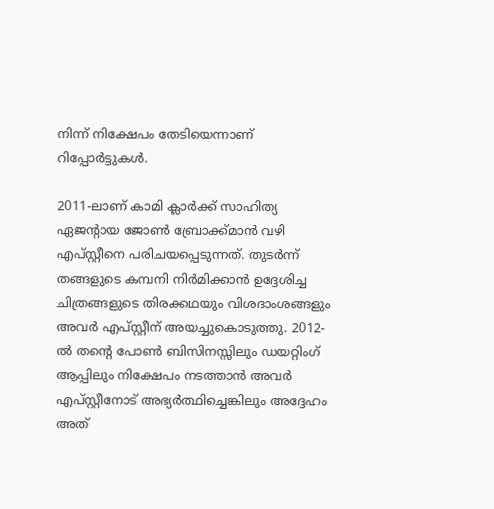നിന്ന് നിക്ഷേപം തേടിയെന്നാണ് റിപ്പോർട്ടുകൾ.

2011-ലാണ് കാമി ക്ലാർക്ക് സാഹിത്യ ഏജന്‍റായ ജോൺ ബ്രോക്ക്മാൻ വഴി എപ്സ്റ്റീനെ പരിചയപ്പെടുന്നത്. തുടർന്ന് തങ്ങളുടെ കമ്പനി നിർമിക്കാൻ ഉദ്ദേശിച്ച ചിത്രങ്ങളുടെ തിരക്കഥയും വിശദാംശങ്ങളും അവർ എപ്സ്റ്റീന് അയച്ചുകൊടുത്തു. 2012-ൽ തന്‍റെ പോൺ ബിസിനസ്സിലും ഡയറ്റിംഗ് ആപ്പിലും നിക്ഷേപം നടത്താൻ അവർ എപ്സ്റ്റീനോട് അഭ്യർത്ഥിച്ചെങ്കിലും അദ്ദേഹം അത്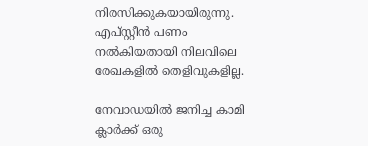നിരസിക്കുകയായിരുന്നു. എപ്സ്റ്റീൻ പണം നൽകിയതായി നിലവിലെ രേഖകളിൽ തെളിവുകളില്ല.

നേവാഡയിൽ ജനിച്ച കാമി ക്ലാർക്ക് ഒരു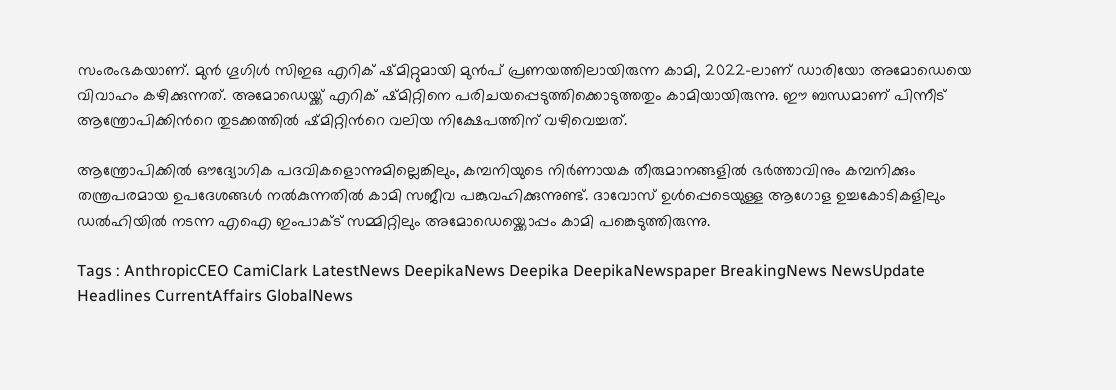സംരംഭകയാണ്. മുൻ ഗൂഗിൾ സിഇഒ എറിക് ഷ്മിറ്റുമായി മുൻപ് പ്രണയത്തിലായിരുന്ന കാമി, 2022-ലാണ് ഡാരിയോ അമോഡെയെ വിവാഹം കഴിക്കുന്നത്. അമോഡെയ്ക്ക് എറിക് ഷ്മിറ്റിനെ പരിചയപ്പെടുത്തിക്കൊടുത്തതും കാമിയായിരുന്നു. ഈ ബന്ധമാണ് പിന്നീട് ആന്ത്രോപിക്കിന്‍റെ തുടക്കത്തിൽ ഷ്മിറ്റിന്‍റെ വലിയ നിക്ഷേപത്തിന് വഴിവെച്ചത്.

ആന്ത്രോപിക്കിൽ ഔദ്യോഗിക പദവികളൊന്നുമില്ലെങ്കിലും, കമ്പനിയുടെ നിർണായക തീരുമാനങ്ങളിൽ ഭർത്താവിനും കമ്പനിക്കും തന്ത്രപരമായ ഉപദേശങ്ങൾ നൽകുന്നതിൽ കാമി സജീവ പങ്കുവഹിക്കുന്നുണ്ട്. ദാവോസ് ഉൾപ്പെടെയുള്ള ആഗോള ഉച്ചകോടികളിലും ഡൽഹിയിൽ നടന്ന എഐ ഇംപാക്ട് സമ്മിറ്റിലും അമോഡെയ്ക്കൊപ്പം കാമി പങ്കെടുത്തിരുന്നു.

Tags : AnthropicCEO CamiClark LatestNews DeepikaNews Deepika DeepikaNewspaper BreakingNews NewsUpdate Headlines CurrentAffairs GlobalNews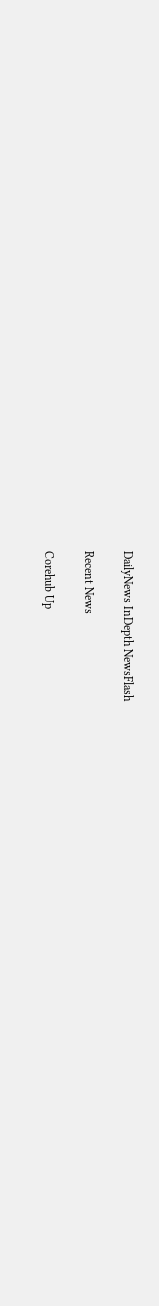DailyNews InDepth NewsFlash

Recent News

Corehub Up